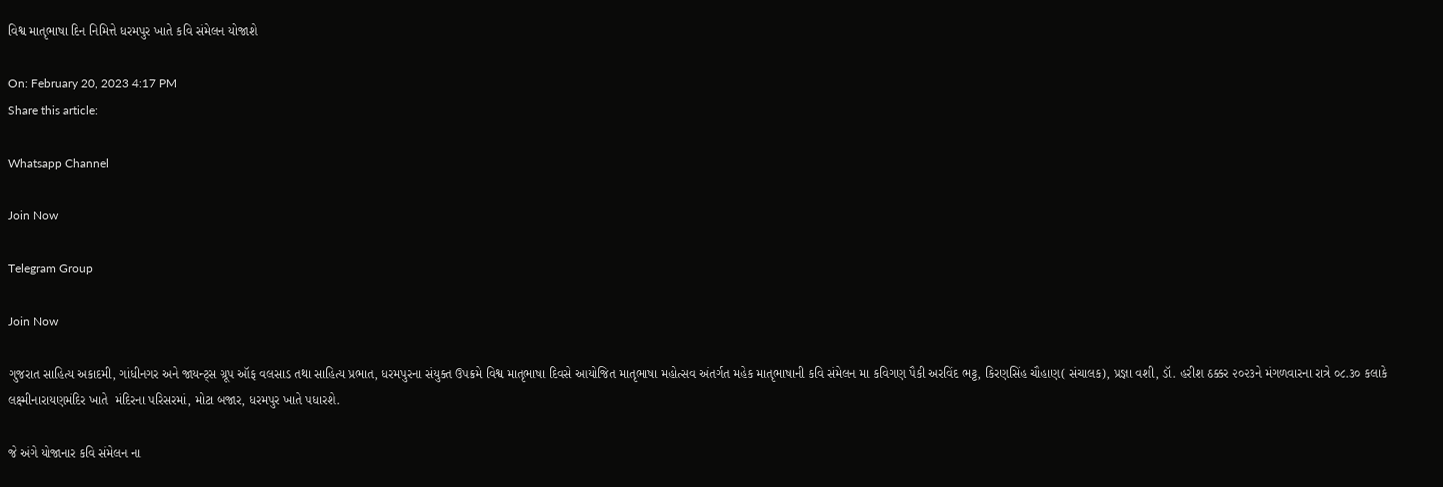વિશ્વ માતૃભાષા દિન નિમિત્તે ધરમપુર ખાતે કવિ સંમેલન યોજાશે

On: February 20, 2023 4:17 PM
Share this article:

Whatsapp Channel

Join Now

Telegram Group

Join Now

ગુજરાત સાહિત્ય અકાદમી, ગાંધીનગર અને જાયન્ટ્સ ગ્રૂપ ઑફ વલસાડ તથા સાહિત્ય પ્રભાત, ધરમપુરના સંયુક્ત ઉપક્રમે વિશ્વ માતૃભાષા દિવસે આયોજિત માતૃભાષા મહોત્સવ અંતર્ગત મહેક માતૃભાષાની કવિ સંમેલન મા કવિગણ પૈકી અરવિંદ ભટ્ટ, કિરણસિંહ ચૌહાણ( સંચાલક), પ્રજ્ઞા વશી, ડૉ. હરીશ ઠક્કર ૨૦૨૩ને મંગળવારના રાત્રે ૦૮.૩૦ કલાકે લક્ષ્મીનારાયણમંદિર ખાતે  મંદિરના પરિસરમાં, મોટા બજાર, ધરમપુર ખાતે પધારશે.

જે અંગે યોજાનાર કવિ સંમેલન ના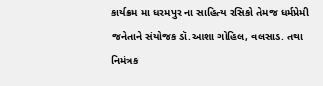કાર્યક્રમ મા ધરમપુર ના સાહિત્ય રસિકો તેમજ ધર્મપ્રેમી જનેતાને સંયોજક ડૉ.આશા ગોહિલ, વલસાડ. તથા નિમંત્રક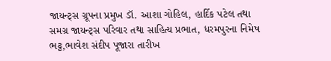જાયન્ટ્સ ગ્રૂપના પ્રમુખ ડૉ. આશા ગોહિલ, હાર્દિક પટેલ તથા સમગ્ર જાયન્ટ્સ પરિવાર તથા સાહિત્ય પ્રભાત, ધરમપુરના નિમેષ ભટ્ટ,ભાવેશ સંદીપ પૂજારા તારીખ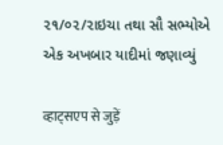૨૧/૦૨/૨ાઇચા તથા સૌ સભ્યોએ એક અખબાર યાદીમાં જણાવ્યું

व्हाट्सएप से जुड़ें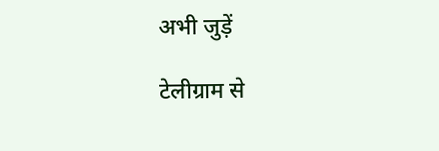अभी जुड़ें

टेलीग्राम से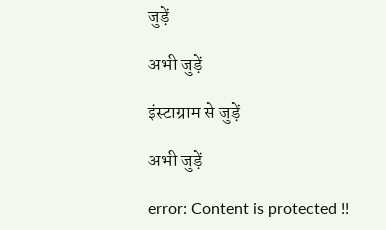जुड़ें

अभी जुड़ें

इंस्टाग्राम से जुड़ें

अभी जुड़ें

error: Content is protected !!